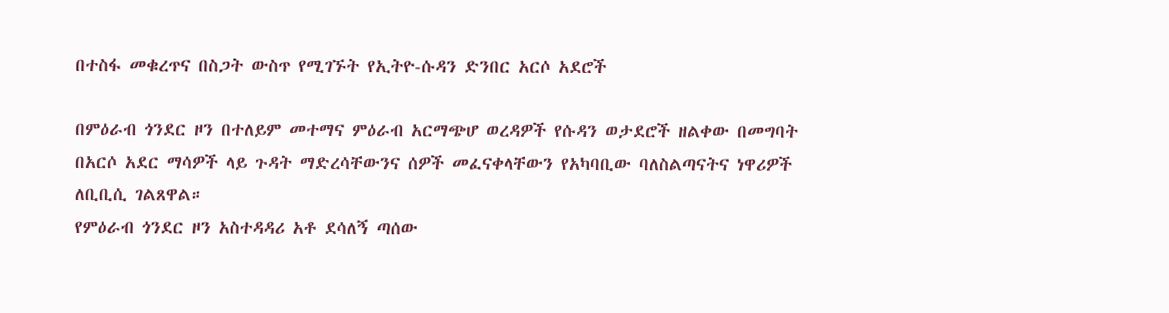በተስፋ መቁረጥና በስጋት ውስጥ የሚገኙት የኢትዮ-ሱዳን ድንበር አርሶ አደሮች

በምዕራብ ጎንደር ዞን በተለይም መተማና ምዕራብ አርማጭሆ ወረዳዎች የሱዳን ወታደሮች ዘልቀው በመግባት በአርሶ አደር ማሳዎች ላይ ጉዳት ማድረሳቸውንና ሰዎች መፈናቀላቸውን የአካባቢው ባለስልጣናትና ነዋሪዎች ለቢቢሲ ገልጸዋል።
የምዕራብ ጎንደር ዞን አስተዳዳሪ አቶ ደሳለኝ ጣሰው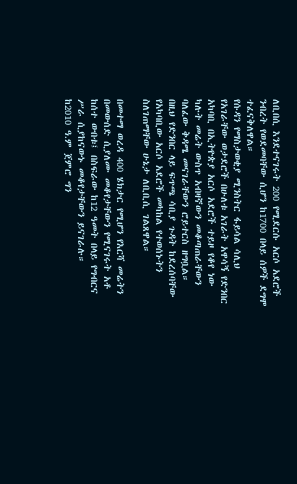ለቢበሲ እንደተናገሩት 200 የሚደርሱ አርሶ አደሮች ንብረት የወደመባቸው ሲሆን ከ1700 በላይ ሰዎች ደግሞ ተፈናቅለዋል።
የሱዳን የማስታወቂያ ሚንስትር ፋይሳል ሳሊህ የአገራቸው ወታደሮች በሁለቱ አገራት አዋሳኝ የድንበር አካባቢ በኢትዮጵያ አርሶ አደሮች ተይዞ የቆየ ነው ካሉት መሬት ውስጥ አብዛኛውን መቆጣጠራቸውን ባለፈው ቅዳሜ መናገራቸውን ሮይተርስ ዘግቧል።
በዚህ የድንበር ላይ ፍጥጫ ሳቢያ ጉዳት ከደረሰባቸው የአካባቢው አርሶ አደሮች መካከል የተወሰኑትን ስለገጠማቸው ሁኔታ ለቢቢሲ ገልጸዋል።

በመተማ ወረዳ 400 ሄክታር የሚሆን የእርሻ መሬትን በመውሰድ ሲያለሙ መቆየታቸውን የሚናገሩት አቶ ከሰተ ውበቱ፤ በስፍራው ከ12 ዓመት በላይ የግብርና ሥራ ሲያከናውኑ መቆየታቸውን ይናገራሉ።
ከ2010 ዓ.ም ጀምሮ ግን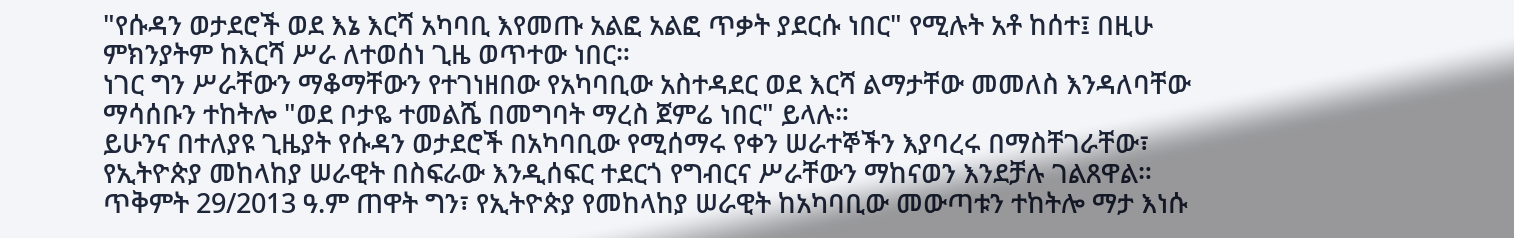"የሱዳን ወታደሮች ወደ እኔ እርሻ አካባቢ እየመጡ አልፎ አልፎ ጥቃት ያደርሱ ነበር" የሚሉት አቶ ከሰተ፤ በዚሁ ምክንያትም ከእርሻ ሥራ ለተወሰነ ጊዜ ወጥተው ነበር።
ነገር ግን ሥራቸውን ማቆማቸውን የተገነዘበው የአካባቢው አስተዳደር ወደ እርሻ ልማታቸው መመለስ እንዳለባቸው ማሳሰቡን ተከትሎ "ወደ ቦታዬ ተመልሼ በመግባት ማረስ ጀምሬ ነበር" ይላሉ።
ይሁንና በተለያዩ ጊዜያት የሱዳን ወታደሮች በአካባቢው የሚሰማሩ የቀን ሠራተኞችን እያባረሩ በማስቸገራቸው፣ የኢትዮጵያ መከላከያ ሠራዊት በስፍራው እንዲሰፍር ተደርጎ የግብርና ሥራቸውን ማከናወን እንደቻሉ ገልጸዋል።
ጥቅምት 29/2013 ዓ.ም ጠዋት ግን፣ የኢትዮጵያ የመከላከያ ሠራዊት ከአካባቢው መውጣቱን ተከትሎ ማታ እነሱ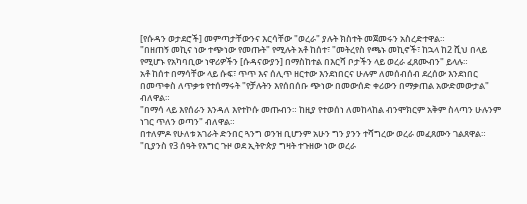[የሱዳን ወታደሮች] መምጣታቸውንና እርሳቸው "ወረራ" ያሉት ክስተት መጀመሩን አስረድተዋል።
"በዘጠኝ መኪና ነው ተጭነው የመጡት" የሚሉት አቶ ከሰተ፣ "መትረየስ የጫኑ መኪኖች፣ ከኋላ ከ2 ሺህ በላይ የሚሆኑ የአካባቢው ነዋሪዎችን [ሱዳናውያን] በማስከተል በእርሻ ቦታችን ላይ ወረራ ፈጸሙብን" ይላሉ።
አቶ ከሰተ በማሳቸው ላይ ሱፍ፣ ጥጥ እና ሰሊጥ ዘርተው እንደነበርና ሁሉም ለመሰብሰብ ደረሰው እንደነበር በመጥቀስ ለጥቃቱ የተሰማሩት "የቻሉትን እየሰበሰቡ ጭነው በመውሰድ ቀሪውን በማቃጠል አውድመውታል" ብለዋል።
"በማሳ ላይ እየሰራን እንዳለ እየተኮሱ መጡብን። ከዚያ የተወሰነ ለመከላከል ብንሞክርም አቅም ስላጣን ሁሉንም ነገር ጥለን ወጣን" ብለዋል።
በተለምዶ የሁለቱ አገራት ድንበር ጓንግ ወንዝ ቢሆንም አሁን ግን ያንን ተሻግረው ወረራ መፈጸሙን ገልጸዋል። "ቢያንስ የ3 ሰዓት የእግር ጉዞ ወደ ኢትዮጵያ ግዛት ተጉዘው ነው ወረራ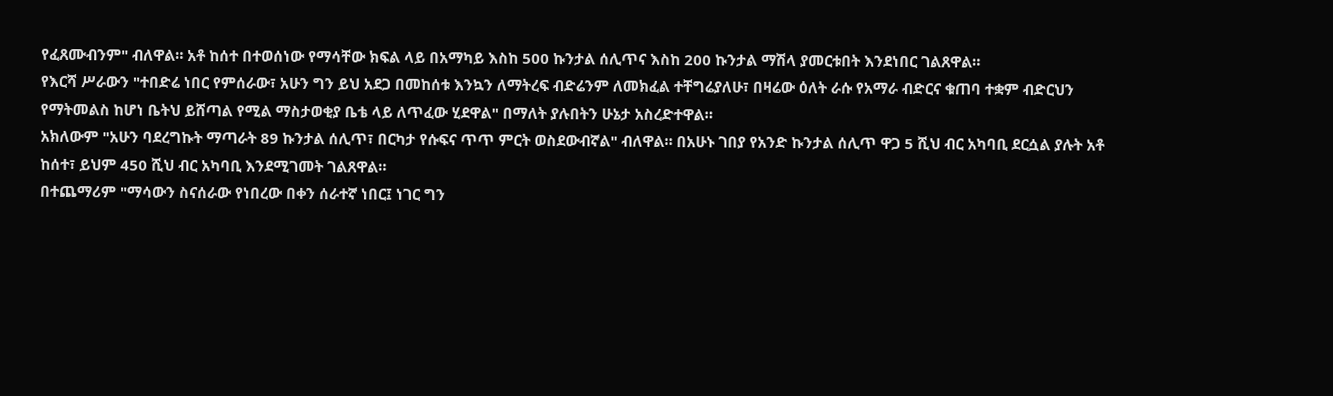የፈጸሙብንም" ብለዋል። አቶ ከሰተ በተወሰነው የማሳቸው ክፍል ላይ በአማካይ እስከ 500 ኩንታል ሰሊጥና እስከ 200 ኩንታል ማሽላ ያመርቱበት እንደነበር ገልጸዋል።
የእርሻ ሥራውን "ተበድሬ ነበር የምሰራው፣ አሁን ግን ይህ አደጋ በመከሰቱ እንኳን ለማትረፍ ብድሬንም ለመክፈል ተቸግሬያለሁ፣ በዛሬው ዕለት ራሱ የአማራ ብድርና ቁጠባ ተቋም ብድርህን የማትመልስ ከሆነ ቤትህ ይሸጣል የሚል ማስታወቂያ ቤቴ ላይ ለጥፈው ሂደዋል" በማለት ያሉበትን ሁኔታ አስረድተዋል።
አክለውም "አሁን ባደረግኩት ማጣራት 89 ኩንታል ሰሊጥ፣ በርካታ የሱፍና ጥጥ ምርት ወስደውብኛል" ብለዋል። በአሁኑ ገበያ የአንድ ኩንታል ሰሊጥ ዋጋ 5 ሺህ ብር አካባቢ ደርሷል ያሉት አቶ ከሰተ፣ ይህም 450 ሺህ ብር አካባቢ እንደሚገመት ገልጸዋል።
በተጨማሪም "ማሳውን ስናሰራው የነበረው በቀን ሰራተኛ ነበር፤ ነገር ግን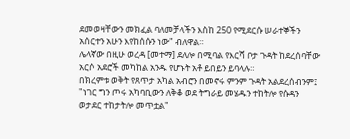ደመወዛቸውን መክፈል ባለመቻላችን እስከ 250 የሚደርሱ ሠራተኞችን አሰርተን አሁን እየከሰሱን ነው" ብለዋል።
ሌላኛው በዚሁ ወረዳ [መተማ] ደለሎ በሚባል የእርሻ ቦታ ጉዳት ከደረሰባቸው አርሶ አደሮች መካከል አንዱ የሆኑት አቶ ይበይን ይባላሉ።
በክረምቱ ወቅት የጸጥታ አካል አብሮን በመኖሩ ምንም ጉዳት አልደረሰብንም፤ "ነገር ግን ጦሩ አካባቢውን ለቅቆ ወደ ትግራይ መሄዱን ተከትሎ የሱዳን ወታደር ተከታትሎ መጥቷል"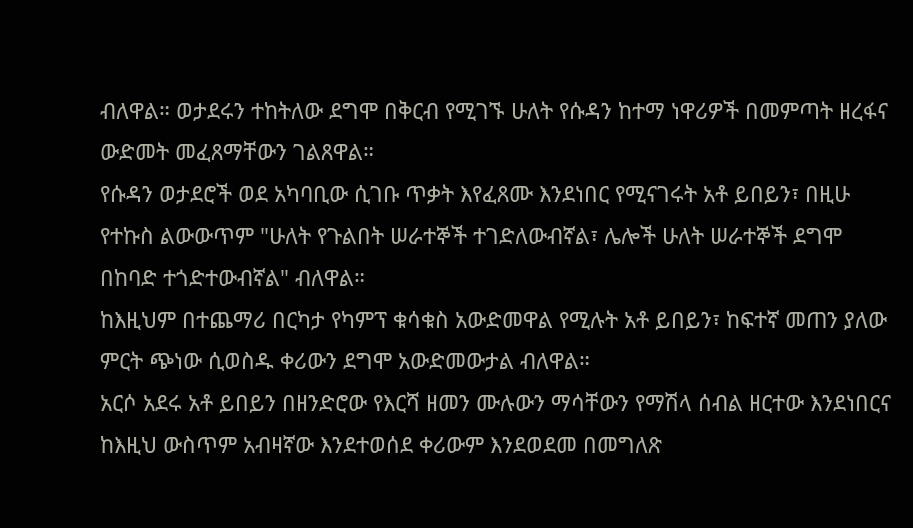ብለዋል። ወታደሩን ተከትለው ደግሞ በቅርብ የሚገኙ ሁለት የሱዳን ከተማ ነዋሪዎች በመምጣት ዘረፋና ውድመት መፈጸማቸውን ገልጸዋል።
የሱዳን ወታደሮች ወደ አካባቢው ሲገቡ ጥቃት እየፈጸሙ እንደነበር የሚናገሩት አቶ ይበይን፣ በዚሁ የተኩስ ልውውጥም "ሁለት የጉልበት ሠራተኞች ተገድለውብኛል፣ ሌሎች ሁለት ሠራተኞች ደግሞ በከባድ ተጎድተውብኛል" ብለዋል።
ከእዚህም በተጨማሪ በርካታ የካምፕ ቁሳቁስ አውድመዋል የሚሉት አቶ ይበይን፣ ከፍተኛ መጠን ያለው ምርት ጭነው ሲወስዱ ቀሪውን ደግሞ አውድመውታል ብለዋል።
አርሶ አደሩ አቶ ይበይን በዘንድሮው የእርሻ ዘመን ሙሉውን ማሳቸውን የማሽላ ሰብል ዘርተው እንደነበርና ከእዚህ ውስጥም አብዛኛው እንደተወሰደ ቀሪውም እንደወደመ በመግለጽ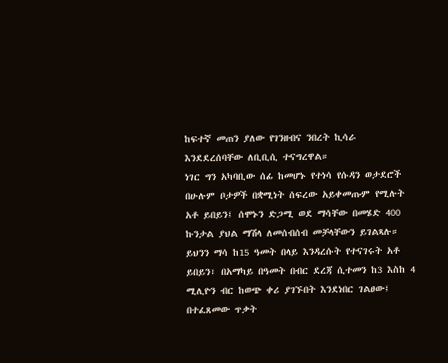ከፍተኛ መጠን ያለው የገንዘብና ንበረት ኪሳራ እንደደረሰባቸው ለቢቢሲ ተናግረዋል።
ነገር ግን አካባቢው ሰፊ ከመሆኑ የተነሳ የሱዳን ወታደሮች በሁሉም ቦታዎች በቋሚነት ሰፍረው አይቀመጡም የሚሉት አቶ ይበይን፤ ሰሞኑን ድጋሚ ወደ ማሳቸው በመሄድ 400 ኩንታል ያህል ማሽላ ለመሰብሰብ መቻላቸውን ይገልጻሉ።
ይህንን ማሳ ከ15 ዓመት በላይ እንዳረሱት የተናገሩት አቶ ይበይን፣ በአማካይ በዓመት በብር ደረጃ ሲተመን ከ3 እስከ 4 ሚሊዮን ብር ከወጭ ቀሪ ያገኙበት እንደነበር ገልፀው፤ በተፈጸመው ጥቃት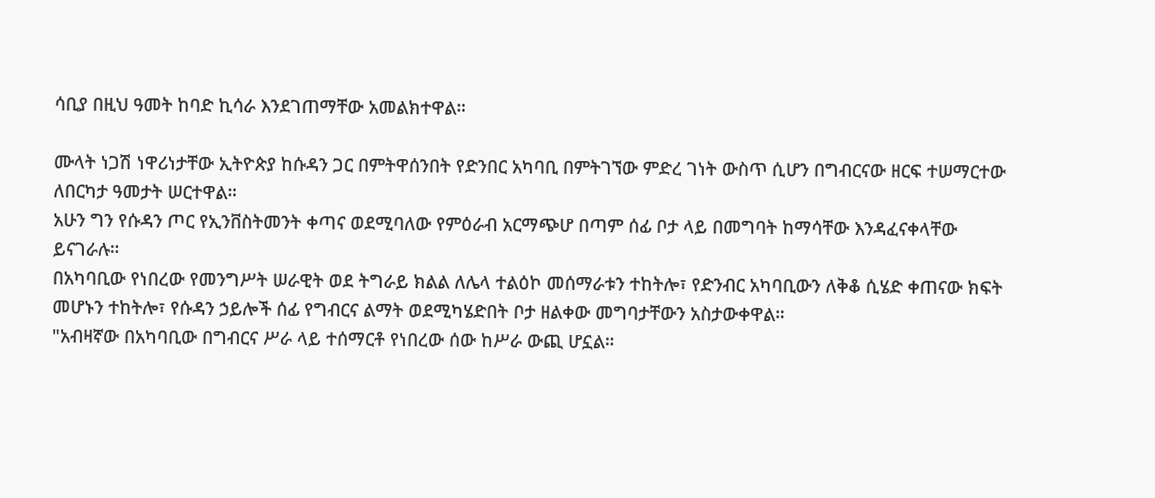ሳቢያ በዚህ ዓመት ከባድ ኪሳራ እንደገጠማቸው አመልክተዋል።

ሙላት ነጋሽ ነዋሪነታቸው ኢትዮጵያ ከሱዳን ጋር በምትዋሰንበት የድንበር አካባቢ በምትገኘው ምድረ ገነት ውስጥ ሲሆን በግብርናው ዘርፍ ተሠማርተው ለበርካታ ዓመታት ሠርተዋል።
አሁን ግን የሱዳን ጦር የኢንቨስትመንት ቀጣና ወደሚባለው የምዕራብ አርማጭሆ በጣም ሰፊ ቦታ ላይ በመግባት ከማሳቸው እንዳፈናቀላቸው ይናገራሉ።
በአካባቢው የነበረው የመንግሥት ሠራዊት ወደ ትግራይ ክልል ለሌላ ተልዕኮ መሰማራቱን ተከትሎ፣ የድንብር አካባቢውን ለቅቆ ሲሄድ ቀጠናው ክፍት መሆኑን ተከትሎ፣ የሱዳን ኃይሎች ሰፊ የግብርና ልማት ወደሚካሄድበት ቦታ ዘልቀው መግባታቸውን አስታውቀዋል።
"አብዛኛው በአካባቢው በግብርና ሥራ ላይ ተሰማርቶ የነበረው ሰው ከሥራ ውጪ ሆኗል።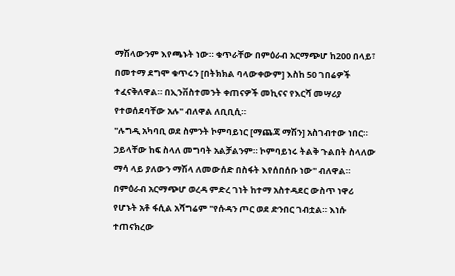ማሽላውንም እየጫኑት ነው። ቁጥራቸው በምዕራብ አርማጭሆ ከ200 በላይ፣ በመተማ ደግሞ ቁጥሩን [በትክክል ባላውቀውም] እስከ 50 ገበሬዎች ተፈናቅለዋል። በኢንቨስተመንት ቀጠናዎች መኪናና የእርሻ መሣሪያ የተወሰደባቸው አሉ" ብለዋል ለቢቢሲ።
"ሉግዲ አካባቢ ወደ ስምንት ኮምባይነር [ማጨጃ ማሽን] አስገብተው ነበር። ኃይላቸው ከፍ ስላለ መግባት አልቻልንም። ኮምባይነሩ ትልቅ ጉልበት ስላለው ማሳ ላይ ያለውን ማሽላ ለመውሰድ በስፋት እየሰበሰቡ ነው" ብለዋል።
በምዕራብ አርማጭሆ ወረዳ ምድረ ገነት ከተማ አስተዳደር ውስጥ ነዋሪ የሆኑት አቶ ፋሲል አሻግሬም "የሱዳን ጦር ወደ ድንበር ገብቷል። እነሱ ተጠናክረው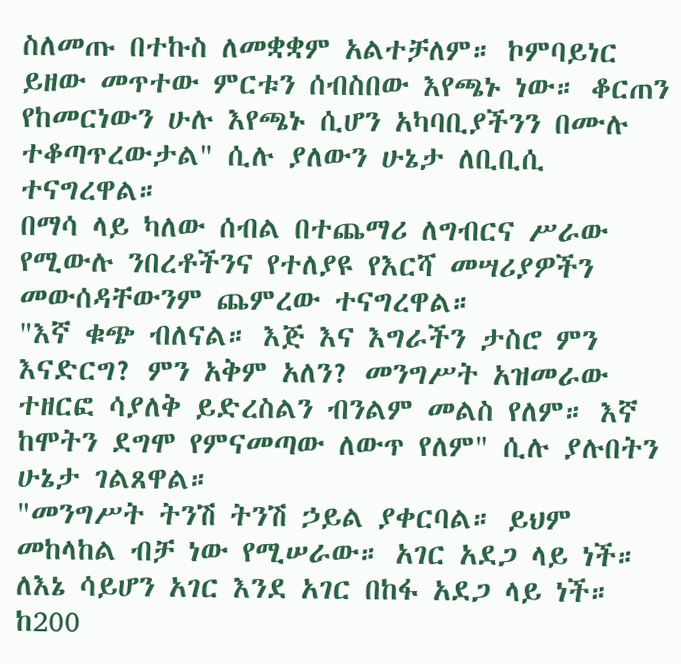ስለመጡ በተኩስ ለመቋቋም አልተቻለም። ኮምባይነር ይዘው መጥተው ምርቱን ሰብስበው እየጫኑ ነው። ቆርጠን የከመርነውን ሁሉ እየጫኑ ሲሆን አካባቢያችንን በሙሉ ተቆጣጥረውታል" ሲሉ ያለውን ሁኔታ ለቢቢሲ ተናግረዋል።
በማሳ ላይ ካለው ሰብል በተጨማሪ ለግብርና ሥራው የሚውሉ ንበረቶችንና የተለያዩ የእርሻ መሣሪያዎችን መውሰዳቸውንም ጨምረው ተናግረዋል።
"እኛ ቁጭ ብለናል። እጅ እና እግራችን ታስሮ ምን እናድርግ? ምን አቅም አለን? መንግሥት አዝመራው ተዘርፎ ሳያለቅ ይድረስልን ብንልም መልስ የለም። እኛ ከሞትን ደግሞ የምናመጣው ለውጥ የለም" ሲሉ ያሉበትን ሁኔታ ገልጸዋል።
"መንግሥት ትንሽ ትንሽ ኃይል ያቀርባል። ይህም መከላከል ብቻ ነው የሚሠራው። አገር አደጋ ላይ ነች። ለእኔ ሳይሆን አገር እንደ አገር በከፋ አደጋ ላይ ነች። ከ200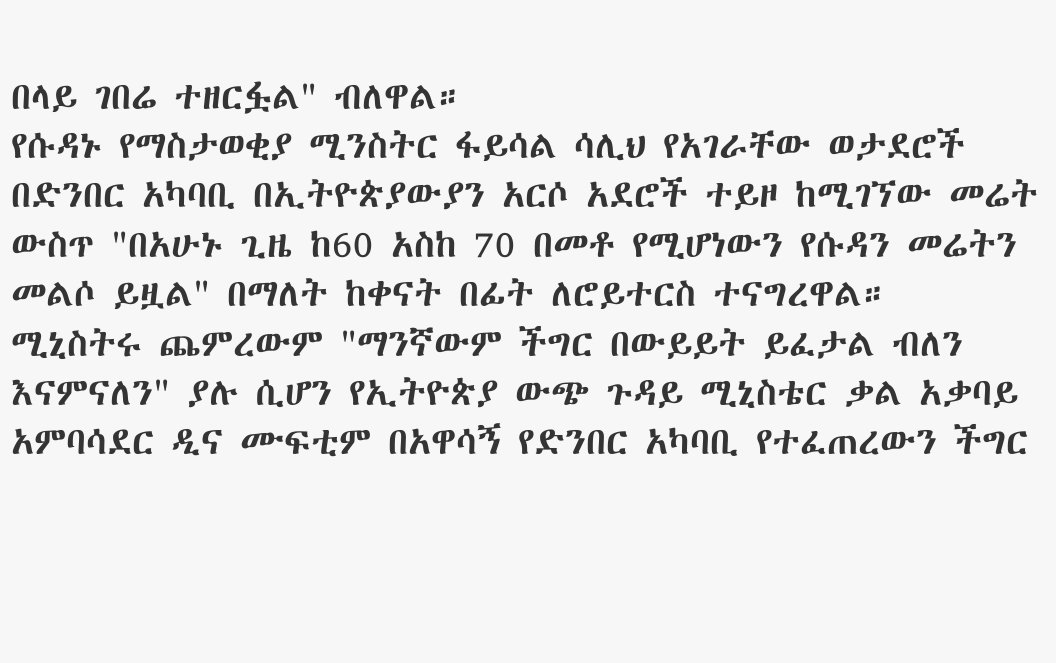በላይ ገበሬ ተዘርፏል" ብለዋል።
የሱዳኑ የማስታወቂያ ሚንስትር ፋይሳል ሳሊህ የአገራቸው ወታደሮች በድንበር አካባቢ በኢትዮጵያውያን አርሶ አደሮች ተይዞ ከሚገኘው መሬት ውስጥ "በአሁኑ ጊዜ ከ60 አስከ 70 በመቶ የሚሆነውን የሱዳን መሬትን መልሶ ይዟል" በማለት ከቀናት በፊት ለሮይተርስ ተናግረዋል።
ሚኒስትሩ ጨምረውም "ማንኛውም ችግር በውይይት ይፈታል ብለን እናምናለን" ያሉ ሲሆን የኢትዮጵያ ውጭ ጉዳይ ሚኒስቴር ቃል አቃባይ አምባሳደር ዲና ሙፍቲም በአዋሳኝ የድንበር አካባቢ የተፈጠረውን ችግር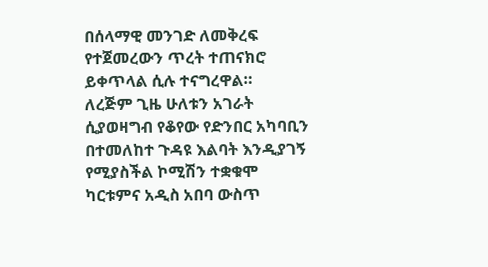በሰላማዊ መንገድ ለመቅረፍ የተጀመረውን ጥረት ተጠናክሮ ይቀጥላል ሲሉ ተናግረዋል።
ለረጅም ጊዜ ሁለቱን አገራት ሲያወዛግብ የቆየው የድንበር አካባቢን በተመለከተ ጉዳዩ እልባት እንዲያገኝ የሚያስችል ኮሚሽን ተቋቁሞ ካርቱምና አዲስ አበባ ውስጥ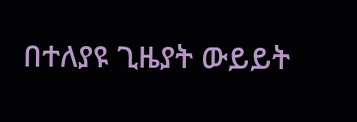በተለያዩ ጊዜያት ውይይት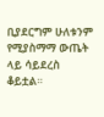ቢያደርግም ሁለቱንም የሚያስማማ ውጤት ላይ ሳይደረስ ቆይቷል።